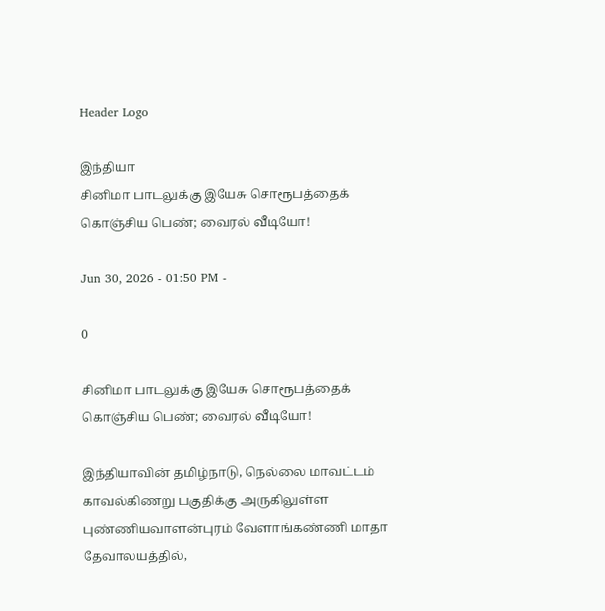Header Logo

இந்தியா
சினிமா பாடலுக்கு இயேசு சொரூபத்தைக் கொஞ்சிய பெண்; வைரல் வீடியோ!

Jun 30, 2026 - 01:50 PM -

0

சினிமா பாடலுக்கு இயேசு சொரூபத்தைக் கொஞ்சிய பெண்; வைரல் வீடியோ!

இந்தியாவின் தமிழ்நாடு, நெல்லை மாவட்டம் காவல்கிணறு பகுதிக்கு அருகிலுள்ள புண்ணியவாளன்புரம் வேளாங்கண்ணி மாதா தேவாலயத்தில்,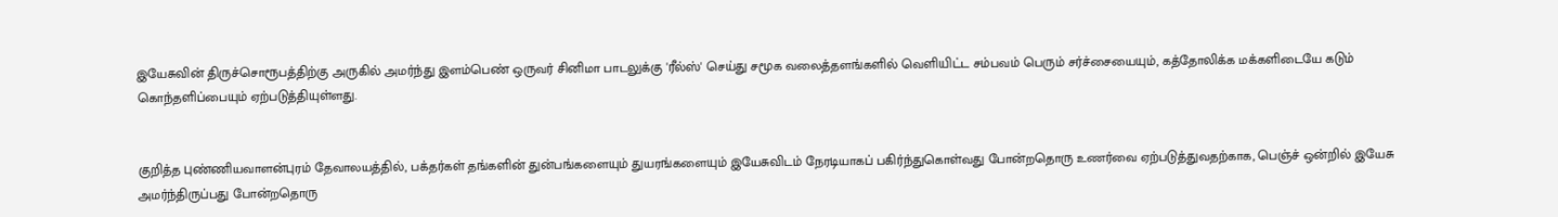இயேசுவின் திருச்சொரூபத்திற்கு அருகில் அமர்ந்து இளம்பெண் ஒருவர் சினிமா பாடலுக்கு 'ரீல்ஸ்' செய்து சமூக வலைத்தளங்களில் வெளியிட்ட சம்பவம் பெரும் சர்ச்சையையும், கத்தோலிக்க மக்களிடையே கடும் கொந்தளிப்பையும் ஏற்படுத்தியுள்ளது.


குறித்த புண்ணியவாளன்புரம் தேவாலயத்தில், பக்தர்கள் தங்களின் துன்பங்களையும் துயரங்களையும் இயேசுவிடம் நேரடியாகப் பகிர்ந்துகொள்வது போன்றதொரு உணர்வை ஏற்படுத்துவதற்காக, பெஞ்ச் ஒன்றில் இயேசு அமர்ந்திருப்பது போன்றதொரு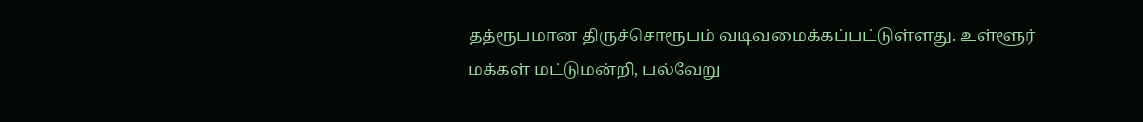தத்ரூபமான திருச்சொரூபம் வடிவமைக்கப்பட்டுள்ளது. உள்ளூர் மக்கள் மட்டுமன்றி, பல்வேறு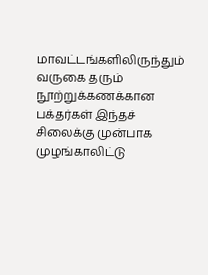மாவட்டங்களிலிருந்தும் வருகை தரும் நூற்றுக்கணக்கான பக்தர்கள் இந்தச் சிலைக்கு முன்பாக முழங்காலிட்டு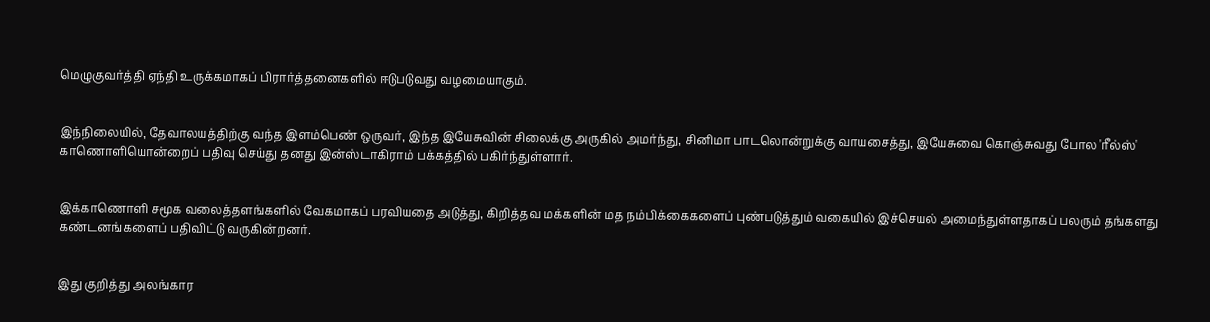மெழுகுவர்த்தி ஏந்தி உருக்கமாகப் பிரார்த்தனைகளில் ஈடுபடுவது வழமையாகும்.


இந்நிலையில், தேவாலயத்திற்கு வந்த இளம்பெண் ஒருவர், இந்த இயேசுவின் சிலைக்கு அருகில் அமர்ந்து, சினிமா பாடலொன்றுக்கு வாயசைத்து, இயேசுவை கொஞ்சுவது போல 'ரீல்ஸ்' காணொளியொன்றைப் பதிவு செய்து தனது இன்ஸ்டாகிராம் பக்கத்தில் பகிர்ந்துள்ளார்.


இக்காணொளி சமூக வலைத்தளங்களில் வேகமாகப் பரவியதை அடுத்து, கிறித்தவ மக்களின் மத நம்பிக்கைகளைப் புண்படுத்தும் வகையில் இச்செயல் அமைந்துள்ளதாகப் பலரும் தங்களது கண்டனங்களைப் பதிவிட்டு வருகின்றனர்.


இது குறித்து அலங்கார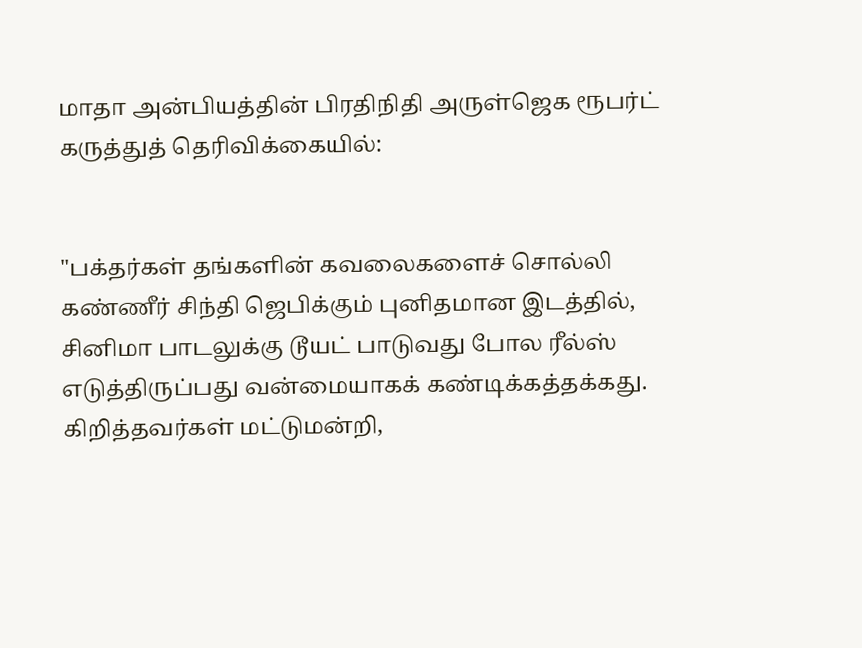மாதா அன்பியத்தின் பிரதிநிதி அருள்ஜெக ரூபர்ட் கருத்துத் தெரிவிக்கையில்:


"பக்தர்கள் தங்களின் கவலைகளைச் சொல்லி கண்ணீர் சிந்தி ஜெபிக்கும் புனிதமான இடத்தில், சினிமா பாடலுக்கு டூயட் பாடுவது போல ரீல்ஸ் எடுத்திருப்பது வன்மையாகக் கண்டிக்கத்தக்கது. கிறித்தவர்கள் மட்டுமன்றி,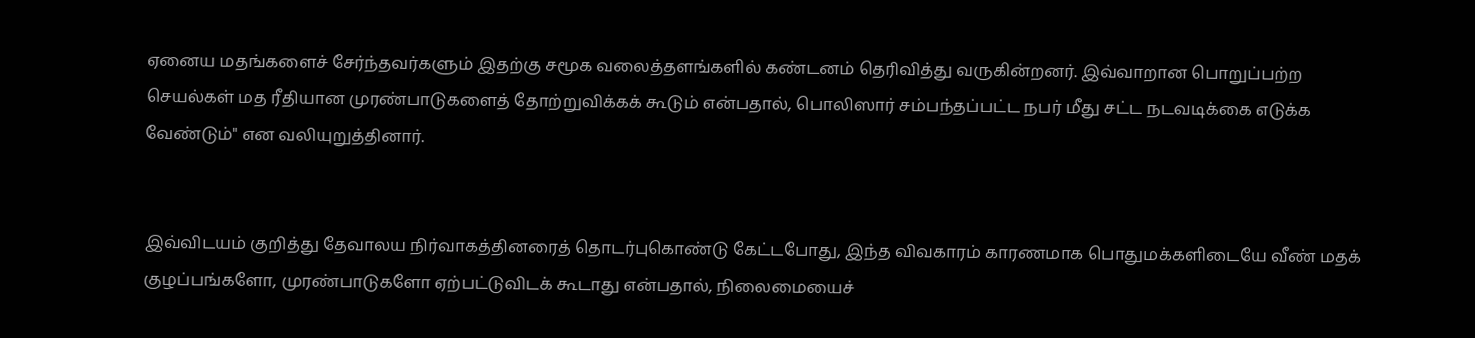ஏனைய மதங்களைச் சேர்ந்தவர்களும் இதற்கு சமூக வலைத்தளங்களில் கண்டனம் தெரிவித்து வருகின்றனர். இவ்வாறான பொறுப்பற்ற செயல்கள் மத ரீதியான முரண்பாடுகளைத் தோற்றுவிக்கக் கூடும் என்பதால், பொலிஸார் சம்பந்தப்பட்ட நபர் மீது சட்ட நடவடிக்கை எடுக்க வேண்டும்" என வலியுறுத்தினார்.


இவ்விடயம் குறித்து தேவாலய நிர்வாகத்தினரைத் தொடர்புகொண்டு கேட்டபோது, இந்த விவகாரம் காரணமாக பொதுமக்களிடையே வீண் மதக் குழப்பங்களோ, முரண்பாடுகளோ ஏற்பட்டுவிடக் கூடாது என்பதால், நிலைமையைச்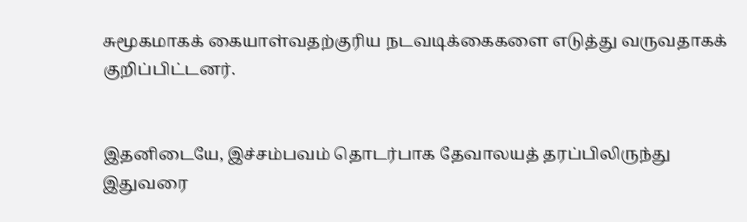சுமூகமாகக் கையாள்வதற்குரிய நடவடிக்கைகளை எடுத்து வருவதாகக் குறிப்பிட்டனர்.


இதனிடையே, இச்சம்பவம் தொடர்பாக தேவாலயத் தரப்பிலிருந்து இதுவரை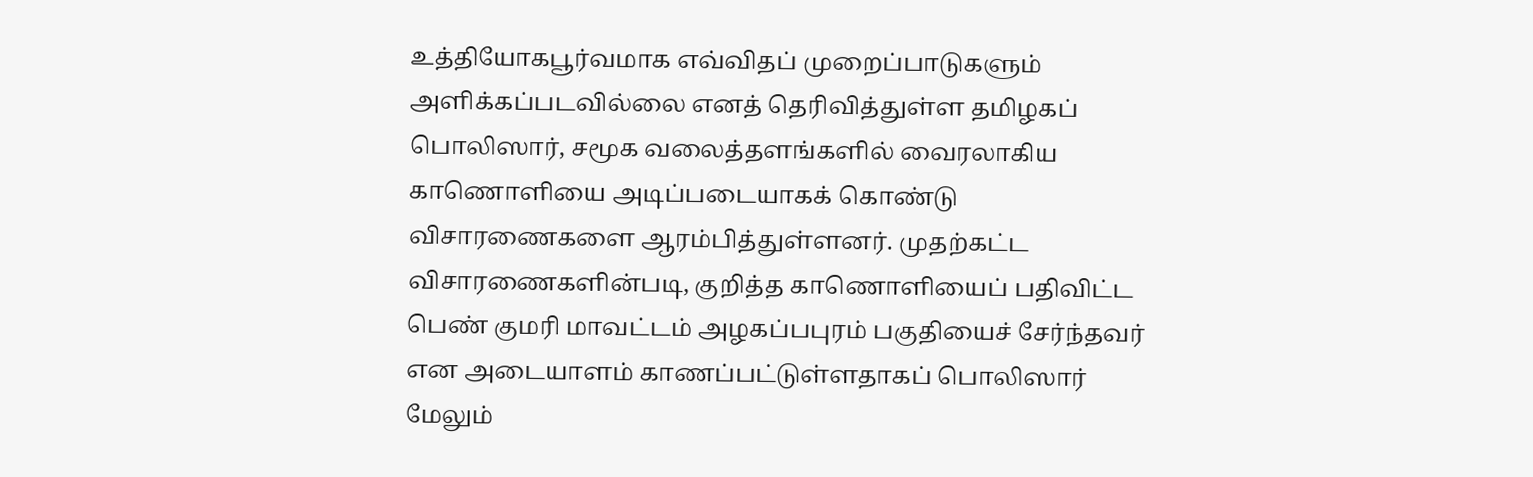உத்தியோகபூர்வமாக எவ்விதப் முறைப்பாடுகளும் அளிக்கப்படவில்லை எனத் தெரிவித்துள்ள தமிழகப் பொலிஸார், சமூக வலைத்தளங்களில் வைரலாகிய காணொளியை அடிப்படையாகக் கொண்டு விசாரணைகளை ஆரம்பித்துள்ளனர். முதற்கட்ட விசாரணைகளின்படி, குறித்த காணொளியைப் பதிவிட்ட பெண் குமரி மாவட்டம் அழகப்பபுரம் பகுதியைச் சேர்ந்தவர் என அடையாளம் காணப்பட்டுள்ளதாகப் பொலிஸார் மேலும்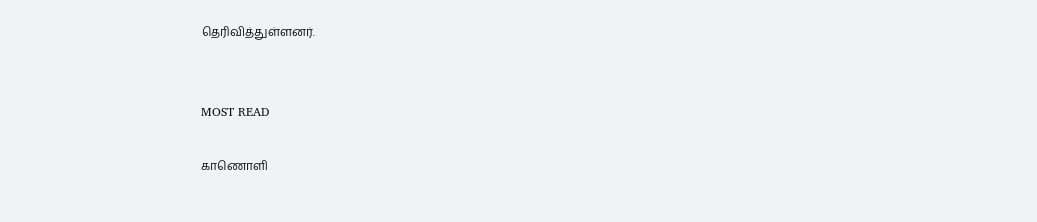தெரிவித்துள்ளனர்.


MOST READ

காணொளி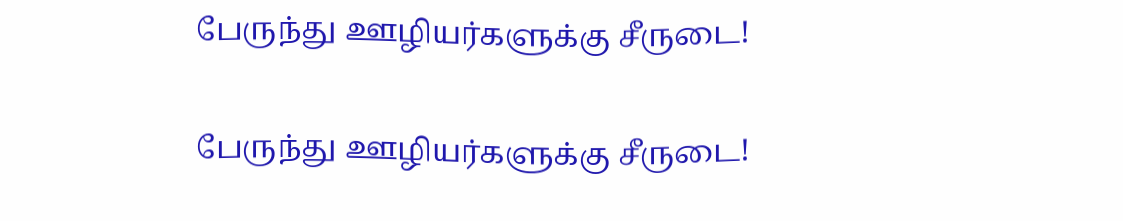பேருந்து ஊழியர்களுக்கு சீருடை!

பேருந்து ஊழியர்களுக்கு சீருடை!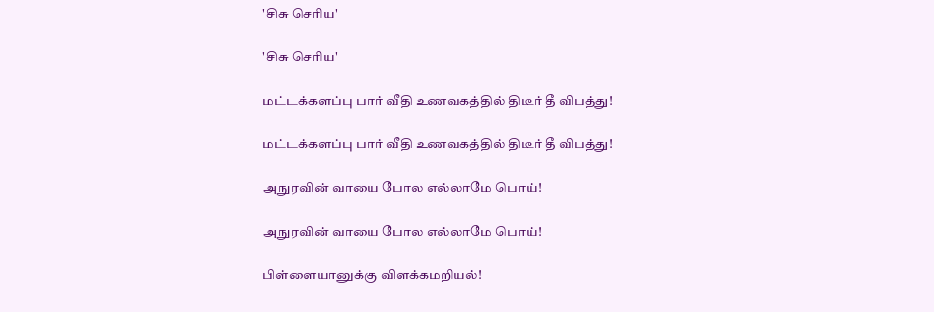'சிசு செரிய'

'சிசு செரிய'

மட்டக்களப்பு பார் வீதி உணவகத்தில் திடீர் தீ விபத்து!

மட்டக்களப்பு பார் வீதி உணவகத்தில் திடீர் தீ விபத்து!

அநுரவின் வாயை போல எல்லாமே பொய்!

அநுரவின் வாயை போல எல்லாமே பொய்!

பிள்ளையானுக்கு விளக்கமறியல்!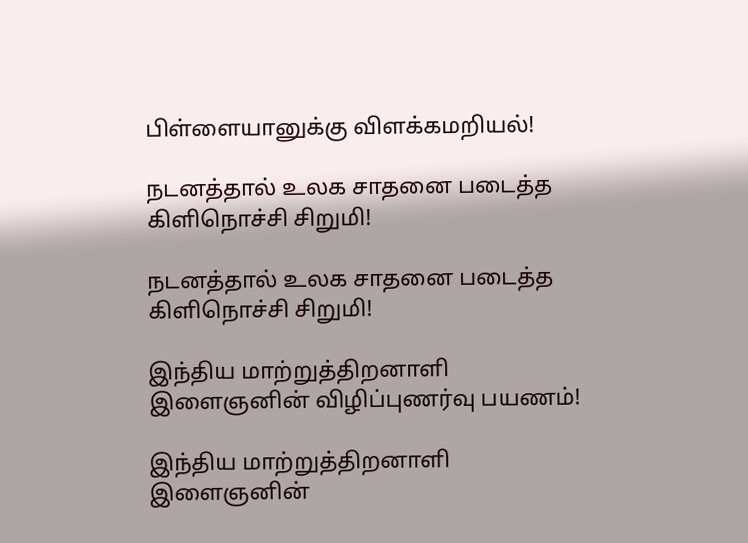பிள்ளையானுக்கு விளக்கமறியல்!

நடனத்தால் உலக சாதனை படைத்த கிளிநொச்சி சிறுமி!

நடனத்தால் உலக சாதனை படைத்த கிளிநொச்சி சிறுமி!

இந்திய மாற்றுத்திறனாளி இளைஞனின் விழிப்புணர்வு பயணம்!

இந்திய மாற்றுத்திறனாளி இளைஞனின்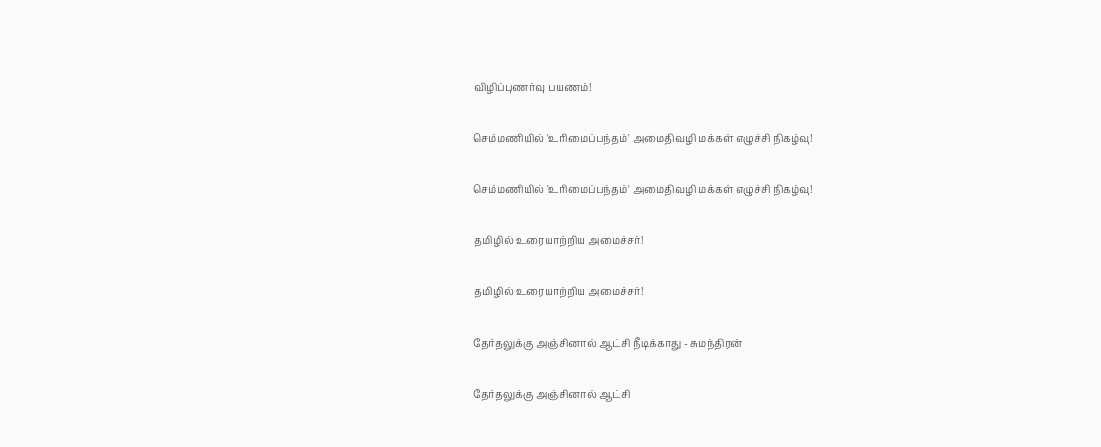விழிப்புணர்வு பயணம்!

செம்மணியில் 'உரிமைப்பந்தம்' அமைதிவழி மக்கள் எழுச்சி நிகழ்வு!

செம்மணியில் 'உரிமைப்பந்தம்' அமைதிவழி மக்கள் எழுச்சி நிகழ்வு!

தமிழில் உரையாற்றிய அமைச்சர்!

தமிழில் உரையாற்றிய அமைச்சர்!

தேர்தலுக்கு அஞ்சினால் ஆட்சி நீடிக்காது - சுமந்திரன்

தேர்தலுக்கு அஞ்சினால் ஆட்சி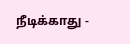நீடிக்காது -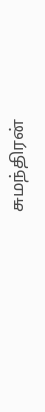சுமந்திரன்